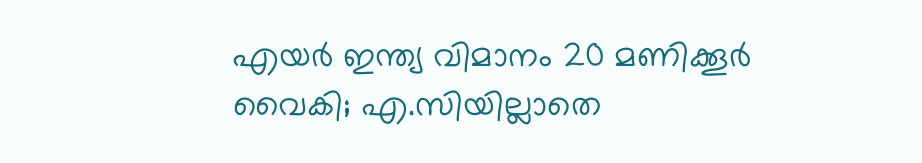എയർ ഇന്ത്യ വിമാനം 20 മണിക്കൂർ വൈകി; എ.സിയില്ലാതെ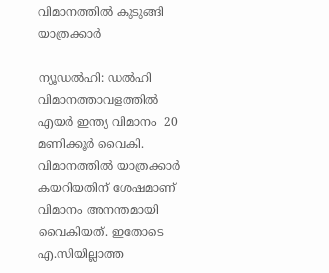വിമാനത്തിൽ കുടുങ്ങി യാത്രക്കാർ

ന്യൂഡൽഹി: ഡൽഹി വിമാനത്താവളത്തിൽ എയർ ഇന്ത്യ വിമാനം  20 മണിക്കൂർ വൈകി. വിമാനത്തിൽ യാത്രക്കാർ കയറിയതിന് ശേഷമാണ് വിമാനം അനന്തമായി വൈകിയത്. ഇതോടെ എ.സിയില്ലാത്ത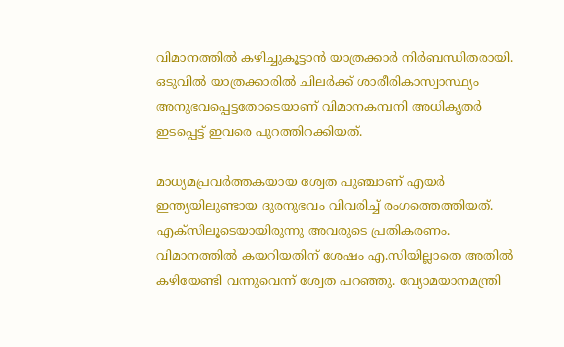വിമാനത്തിൽ കഴിച്ചുകൂട്ടാൻ യാത്രക്കാർ നിർബന്ധിതരായി. ഒടുവിൽ യാത്രക്കാരിൽ ചിലർക്ക് ശാരീരികാസ്വാസ്ഥ്യം അനുഭവപ്പെട്ടതോടെയാണ് വിമാനകമ്പനി അധികൃതർ ഇടപ്പെട്ട് ഇവരെ പുറത്തിറക്കിയത്.

മാധ്യമപ്രവർത്തകയായ ശ്വേത പുഞ്ചാണ് എയർ ഇന്ത്യയിലുണ്ടായ ദുരനുഭവം വിവരിച്ച് രംഗത്തെത്തിയത്. എക്സിലൂടെയായിരുന്നു അവരുടെ പ്രതികരണം. വിമാനത്തിൽ കയറിയതിന് ശേഷം എ.സിയില്ലാതെ അതിൽ കഴിയേണ്ടി വന്നുവെന്ന് ശ്വേത പറഞ്ഞു. വ്യോമയാനമന്ത്രി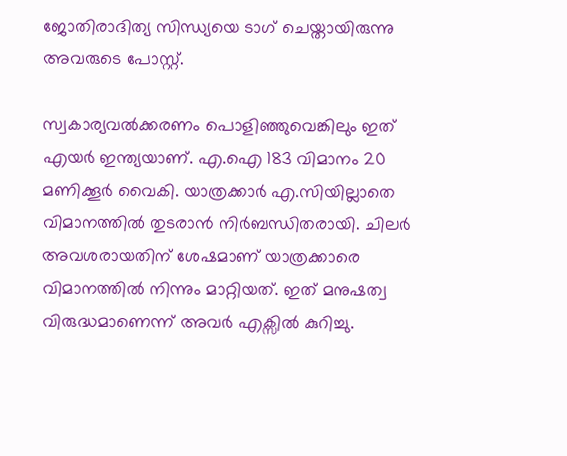ജോതിരാദിത്യ സിന്ധ്യയെ ടാഗ് ചെയ്തായിരുന്നു അവരുടെ പോസ്റ്റ്.

സ്വകാര്യവൽക്കരണം പൊളിഞ്ഞുവെങ്കിലും ഇത് എയർ ഇന്ത്യയാണ്. എ.ഐ 183 വിമാനം 20 മണിക്കൂർ വൈകി. യാത്രക്കാർ എ.സിയില്ലാതെ വിമാനത്തിൽ തുടരാൻ നിർബന്ധിതരായി. ചിലർ അവശരായതിന് ശേഷമാണ് യാത്രക്കാരെ വിമാനത്തിൽ നിന്നും മാറ്റിയത്. ഇത് മനുഷത്വ വിരുദ്ധമാണെന്ന് അവർ എക്സിൽ കുറിച്ചു.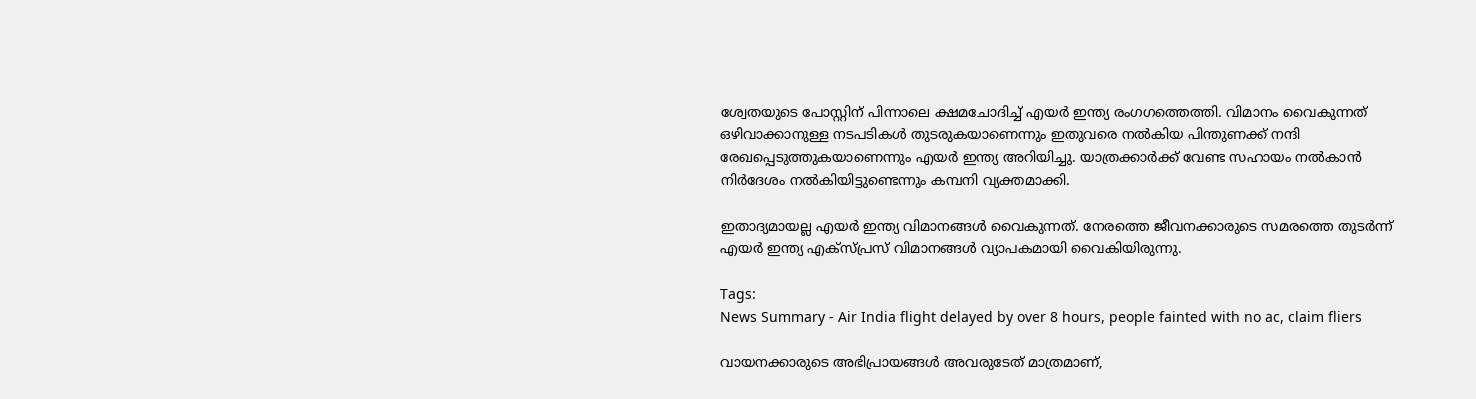ശ്വേതയുടെ പോസ്റ്റിന് പിന്നാലെ ക്ഷമചോദിച്ച് എയർ ഇന്ത്യ രംഗഗത്തെത്തി. വിമാനം വൈകുന്നത് ഒഴിവാക്കാനുള്ള നടപടികൾ തുടരുകയാണെന്നും ഇതുവരെ നൽകിയ പിന്തുണക്ക് നന്ദി രേഖപ്പെടുത്തുകയാണെന്നും എയർ ഇന്ത്യ അറിയിച്ചു. യാത്രക്കാർക്ക് വേണ്ട സഹായം നൽകാൻ നിർദേശം നൽകിയിട്ടുണ്ടെന്നും കമ്പനി വ്യക്തമാക്കി.

ഇതാദ്യമായല്ല എയർ ഇന്ത്യ വിമാനങ്ങൾ വൈകുന്നത്. നേരത്തെ ജീവനക്കാരുടെ സമരത്തെ തുടർന്ന് എയർ ഇന്ത്യ എക്സ്പ്രസ് വിമാനങ്ങൾ വ്യാപകമായി വൈകിയിരുന്നു.

Tags:
News Summary - Air India flight delayed by over 8 hours, people fainted with no ac, claim fliers

വായനക്കാരുടെ അഭിപ്രായങ്ങള്‍ അവരുടേത് മാത്രമാണ്,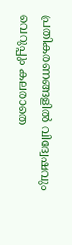പ്രതികരണങ്ങളിൽ വിദ്വേഷവും വെറുപ്പും കലരാതെ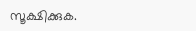സൂക്ഷിക്കുക.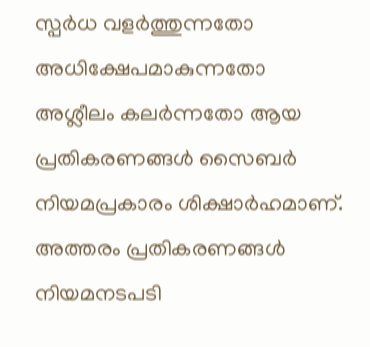സ്പർധ വളർത്തുന്നതോ അധിക്ഷേപമാകുന്നതോ അശ്ലീലം കലർന്നതോ ആയ പ്രതികരണങ്ങൾ സൈബർ നിയമപ്രകാരം ശിക്ഷാർഹമാണ്. അത്തരം പ്രതികരണങ്ങൾ നിയമനടപടി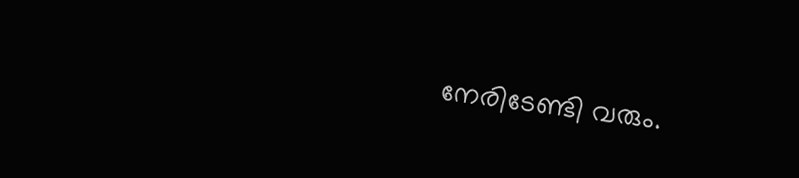നേരിടേണ്ടി വരും.